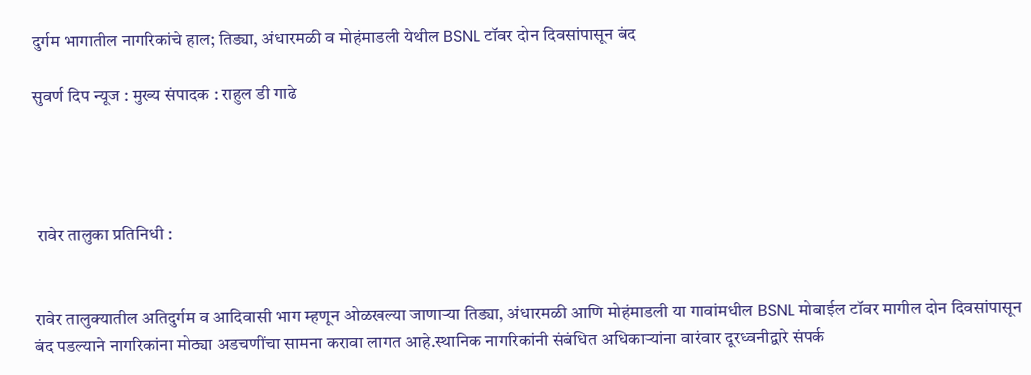दुर्गम भागातील नागरिकांचे हाल; तिड्या, अंधारमळी व मोहंमाडली येथील BSNL टॉवर दोन दिवसांपासून बंद

सुवर्ण दिप न्यूज : मुख्य संपादक : राहुल डी गाढे




 रावेर तालुका प्रतिनिधी :


रावेर तालुक्यातील अतिदुर्गम व आदिवासी भाग म्हणून ओळखल्या जाणाऱ्या तिड्या, अंधारमळी आणि मोहंमाडली या गावांमधील BSNL मोबाईल टॉवर मागील दोन दिवसांपासून बंद पडल्याने नागरिकांना मोठ्या अडचणींचा सामना करावा लागत आहे.स्थानिक नागरिकांनी संबंधित अधिकाऱ्यांना वारंवार दूरध्वनीद्वारे संपर्क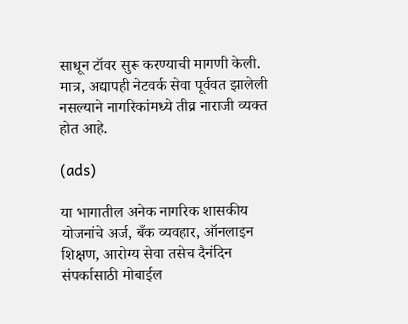साधून टॉवर सुरू करण्याची मागणी केली. मात्र, अद्यापही नेटवर्क सेवा पूर्ववत झालेली नसल्याने नागरिकांमध्ये तीव्र नाराजी व्यक्त होत आहे.

(ads)

या भागातील अनेक नागरिक शासकीय योजनांचे अर्ज, बँक व्यवहार, ऑनलाइन शिक्षण, आरोग्य सेवा तसेच दैनंदिन संपर्कासाठी मोबाईल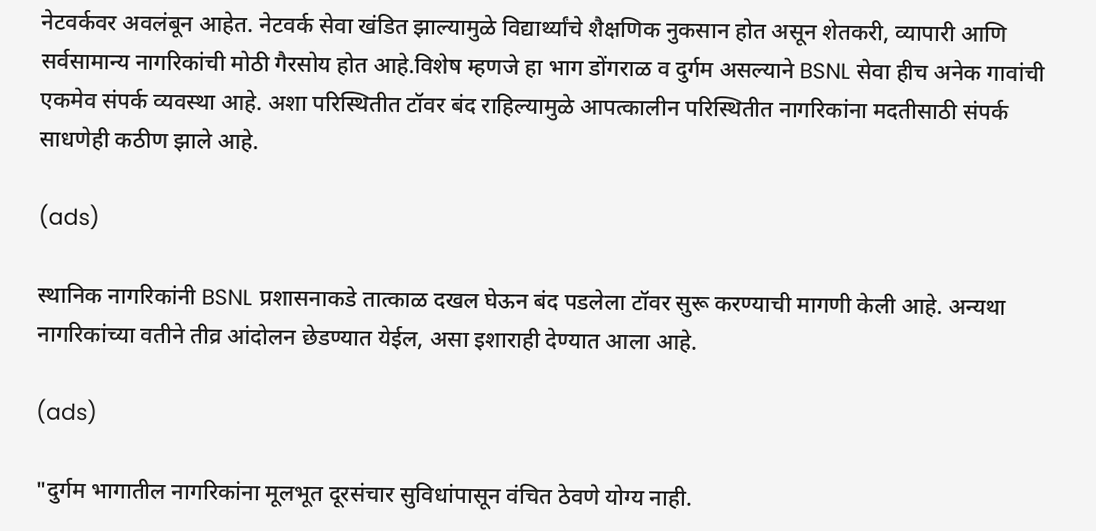नेटवर्कवर अवलंबून आहेत. नेटवर्क सेवा खंडित झाल्यामुळे विद्यार्थ्यांचे शैक्षणिक नुकसान होत असून शेतकरी, व्यापारी आणि सर्वसामान्य नागरिकांची मोठी गैरसोय होत आहे.विशेष म्हणजे हा भाग डोंगराळ व दुर्गम असल्याने BSNL सेवा हीच अनेक गावांची एकमेव संपर्क व्यवस्था आहे. अशा परिस्थितीत टॉवर बंद राहिल्यामुळे आपत्कालीन परिस्थितीत नागरिकांना मदतीसाठी संपर्क साधणेही कठीण झाले आहे.

(ads)

स्थानिक नागरिकांनी BSNL प्रशासनाकडे तात्काळ दखल घेऊन बंद पडलेला टॉवर सुरू करण्याची मागणी केली आहे. अन्यथा नागरिकांच्या वतीने तीव्र आंदोलन छेडण्यात येईल, असा इशाराही देण्यात आला आहे.

(ads)

"दुर्गम भागातील नागरिकांना मूलभूत दूरसंचार सुविधांपासून वंचित ठेवणे योग्य नाही.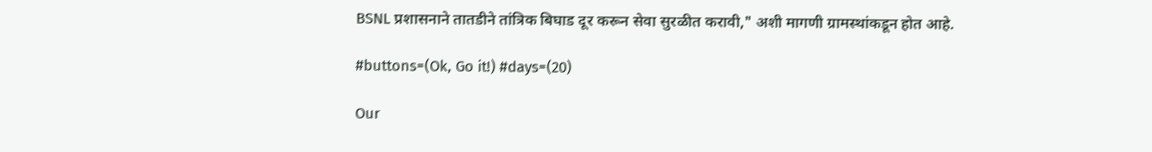BSNL प्रशासनाने तातडीने तांत्रिक बिघाड दूर करून सेवा सुरळीत करावी," अशी मागणी ग्रामस्थांकडून होत आहे.

#buttons=(Ok, Go it!) #days=(20)

Our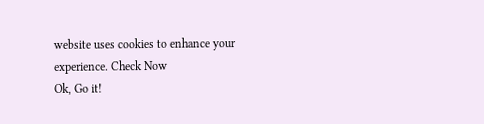website uses cookies to enhance your experience. Check Now
Ok, Go it!